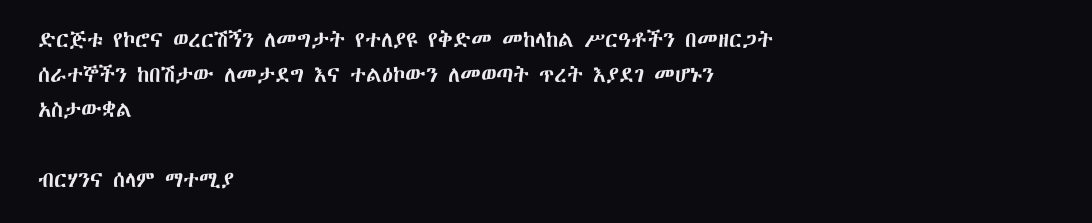ድርጅቱ የኮሮና ወረርሽኝን ለመግታት የተለያዩ የቅድመ መከላከል ሥርዓቶችን በመዘርጋት ሰራተኞችን ከበሽታው ለመታደግ እና ተልዕኮውን ለመወጣት ጥረት እያደገ መሆኑን አስታውቋል

ብርሃንና ሰላም ማተሚያ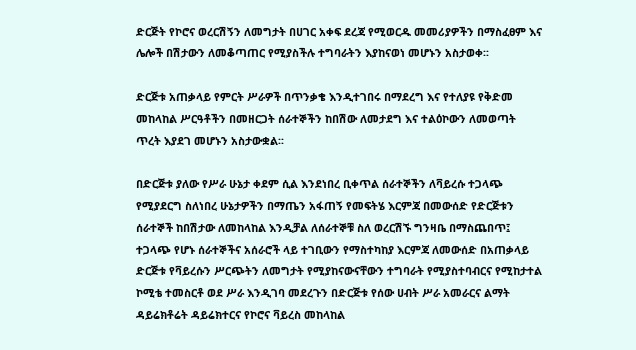ድርጅት የኮሮና ወረርሽኝን ለመግታት በሀገር አቀፍ ደረጃ የሚወርዱ መመሪያዎችን በማስፈፀም እና ሌሎች በሽታውን ለመቆጣጠር የሚያስችሉ ተግባራትን እያከናወነ መሆኑን አስታወቀ፡፡

ድርጅቱ አጠቃላይ የምርት ሥራዎች በጥንቃቄ እንዲተገበሩ በማደረግ እና የተለያዩ የቅድመ መከላከል ሥርዓቶችን በመዘርጋት ሰራተኞችን ከበሽው ለመታደግ እና ተልዕኮውን ለመወጣት ጥረት እያደገ መሆኑን አስታውቋል፡፡

በድርጅቱ ያለው የሥራ ሁኔታ ቀደም ሲል እንደነበረ ቢቀጥል ሰራተኞችን ለቫይረሱ ተጋላጭ የሚያደርግ ስለነበረ ሁኔታዎችን በማጤን አፋጠኝ የመፍትሄ እርምጃ በመውሰድ የድርጅቱን ሰራተኞች ከበሽታው ለመከላከል እንዲቻል ለሰራተኞቹ ስለ ወረርሽኙ ግንዛቤ በማስጨበጥ፤ ተጋላጭ የሆኑ ሰራተኞችና አሰራሮች ላይ ተገቢውን የማስተካከያ እርምጃ ለመውሰድ በአጠቃላይ ድርጅቱ የቫይረሱን ሥርጭትን ለመግታት የሚያከናውናቸውን ተግባራት የሚያስተባብርና የሚከታተል ኮሚቴ ተመስርቶ ወደ ሥራ እንዲገባ መደረጉን በድርጅቱ የሰው ሀብት ሥራ አመራርና ልማት ዳይሬክቶሬት ዳይሬክተርና የኮሮና ቫይረስ መከላከል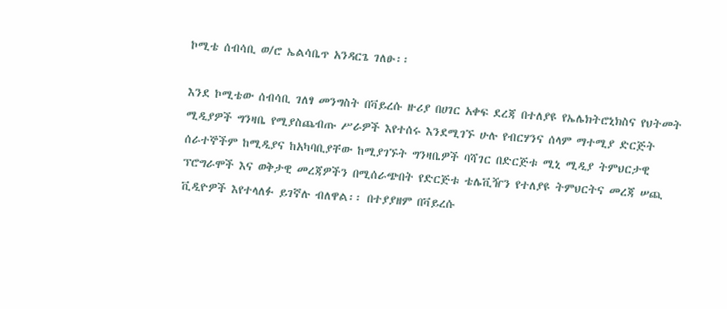ኮሚቴ ሰብሳቢ ወ/ሮ ኤልሳቤጥ አንዳርጌ ገለፁ፡፡

እንደ ኮሚቴው ሰብሳቢ ገለፃ መንግስት በቫይረሱ ዙሪያ በሀገር አቀፍ ደረጃ በተለያዩ የኤሌክትሮኒክስና የህትመት ሚዲያዎች ግንዛቤ የሚያስጨብጡ ሥራዎች እየተሰሩ እንደሚገኙ ሁሉ የብርሃንና ሰላም ማተሚያ ድርጅት ሰራተኞችም ከሚዲያና ከአካባቢያቸው ከሚያገኙት ግንዛቤዎች ባሻገር በድርጅቱ ሚኒ ሚዲያ ትምህርታዊ ፕሮግራሞች እና ወቅታዊ መረጃዎችን በሚሰራጭበት የድርጅቱ ቴሌቪዥን የተለያዩ ትምህርትና መረጃ ሠጪ ቪዲዮዎች እየተላለፉ ይገኛሉ ብለዋል፡፡ በተያያዘም በቫይረሱ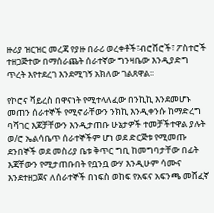ዙሪያ ዝርዝር መረጃ የያዙ በራሪ ወረቀቶች፣ብሮሸሮች፣ ፖስተሮች ተዘጋጅተው በማሰራጨት ሰራተኛው ግንዛቤው እንዲያድግ ጥረት እየተደረገ እንደሚገኝ አክለው ገልጸዋል፡፡

የኮሮና ቫይረስ በዋናነት የሚተላለፈው በንኪኪ እንደመሆኑ መጠን ሰራተኞች የሚኖራቸውን ንክኪ እንዲቀንሱ ከማድረግ ባሻገር እጆቻቸውን እንዲታጠቡ ሁኔታዎች ተመቻችተዋል ያሉት ወ/ሮ ኤልሳቤጥ ሰራተኞችም ሆነ ወደ ድርጅቱ የሚመጡ ደንበኞች ወደ መስሪያ ቤቱ ቅጥር ግቢ ከመግባታቸው በፊት እጃቸውን የሚታጠቡበት የቧንቧ ውሃ እንዲሁም ሳሙና እንደተዘጋጀና ለሰራተኞች በነፍስ ወከፍ የአፍና አፍንጫ መሸፈኛ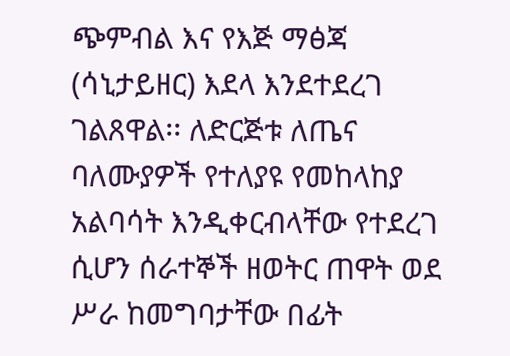ጭምብል እና የእጅ ማፅጃ (ሳኒታይዘር) እደላ እንደተደረገ ገልጸዋል፡፡ ለድርጅቱ ለጤና ባለሙያዎች የተለያዩ የመከላከያ አልባሳት እንዲቀርብላቸው የተደረገ ሲሆን ሰራተኞች ዘወትር ጠዋት ወደ ሥራ ከመግባታቸው በፊት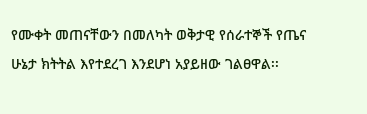የሙቀት መጠናቸውን በመለካት ወቅታዊ የሰራተኞች የጤና ሁኔታ ክትትል እየተደረገ እንደሆነ አያይዘው ገልፀዋል፡፡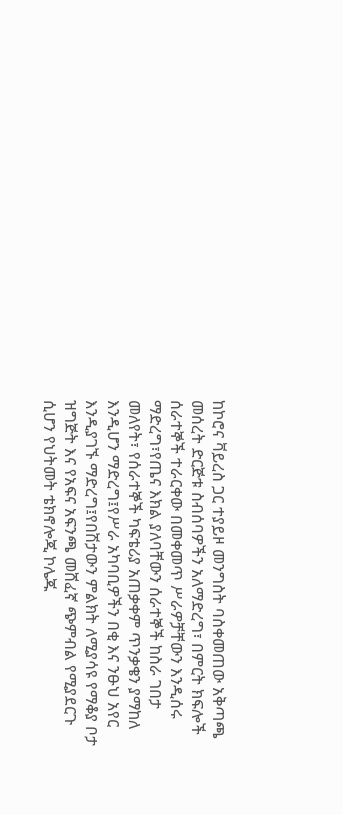ከኮሮና ቫይረስ ጋር ተያይዞ መንግስት ባስቀመጠው አቅጣጫ መሰረት ድርጅቱ ስብሰባዎችን አለማድረግ፣ በምርት ክፍሎች ሰራተኞች ተራርቀው በመቀመጥ ሥራዎቻቸውን እንዲሰሩ ማድረግ፣የጤና እክል ያለባቸውን ሰራተኞች ከስራ ገበታ መለየት፣ የሰራተኞች ካፍቴሪያ አጠቃቀም ጥንቃቄን ያማከለ እንዲሆን ማድረግ፤የሥራ አካባቢዎችን በቂ እና ንፁህ አየር እንዲያገኙ ማድረግ፤የበሽታውን ምልክት ለሚያሳዩ የማቆያ ቦታ ዝግጅት እና የአፍና አፍንጫ መሸፈኛ ጭምብል የሚያደርጉ ሲሆን የህትመት ቴክኖሎጂ ኮሌጁ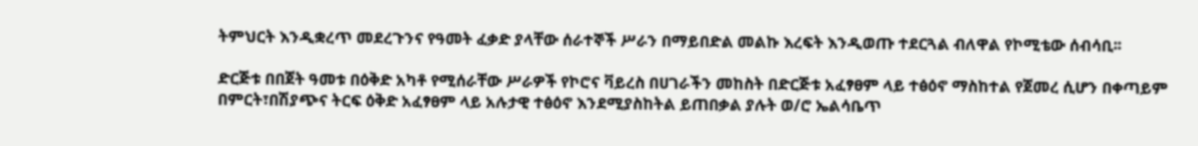ትምህርት እንዲቋረጥ መደረጉንና የዓመት ፈቃድ ያላቸው ሰራተኞች ሥራን በማይበድል መልኩ እረፍት እንዲወጡ ተደርጓል ብለዋል የኮሚቴው ሰብሳቢ፡፡

ድርጅቱ በበጀት ዓመቱ በዕቅድ አካቶ የሚሰራቸው ሥራዎች የኮሮና ቫይረስ በሀገራችን መከስት በድርጅቱ አፈፃፀም ላይ ተፅዕኖ ማስከተል የጀመረ ሲሆን በቀጣይም በምርት፣በሽያጭና ትርፍ ዕቅድ አፈፃፀም ላይ አሉታዊ ተፅዕኖ እንደሚያስከትል ይጠበቃል ያሉት ወ/ሮ ኤልሳቤጥ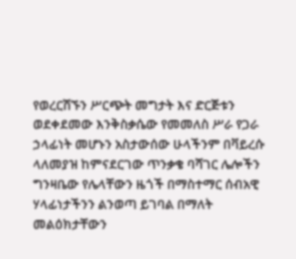የወረርሽኙን ሥርጭት መግታት እና ድርጅቱን ወደቀደመው እንቅስቃሴው የመመለስ ሥራ የጋራ ኃላፊነት መሆኑን አስታውሰው ሁላችንም በቫይረሱ ላለመያዝ ከምናደርገው ጥንቃቄ ባሻገር ሌሎችን ግንዛቤው የሌላቸውን ዜጎች በማስተማር ሰብአዊ ሃላፊነታችንን ልንወጣ ይገባል በማለት መልዕክታቸውን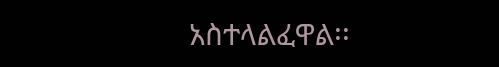አስተላልፈዋል፡፡